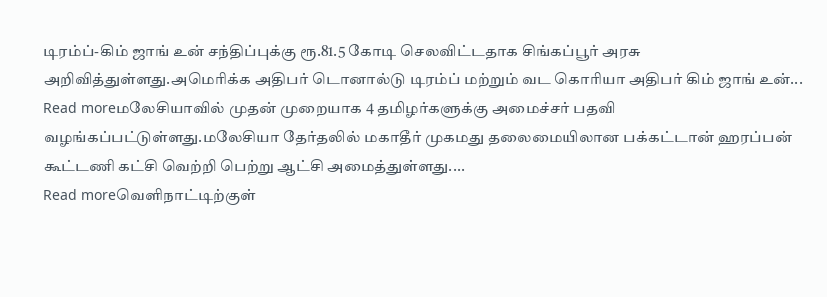டிரம்ப்-கிம் ஜாங் உன் சந்திப்புக்கு ரூ.81.5 கோடி செலவிட்டதாக சிங்கப்பூர் அரசு அறிவித்துள்ளது.அமெரிக்க அதிபர் டொனால்டு டிரம்ப் மற்றும் வட கொரியா அதிபர் கிம் ஜாங் உன்...
Read moreமலேசியாவில் முதன் முறையாக 4 தமிழர்களுக்கு அமைச்சர் பதவி வழங்கப்பட்டுள்ளது.மலேசியா தேர்தலில் மகாதீர் முகமது தலைமையிலான பக்கட்டான் ஹரப்பன் கூட்டணி கட்சி வெற்றி பெற்று ஆட்சி அமைத்துள்ளது....
Read moreவெளிநாட்டிற்குள்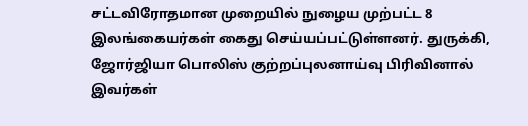சட்டவிரோதமான முறையில் நுழைய முற்பட்ட 8 இலங்கையர்கள் கைது செய்யப்பட்டுள்ளனர். துருக்கி, ஜோர்ஜியா பொலிஸ் குற்றப்புலனாய்வு பிரிவினால் இவர்கள்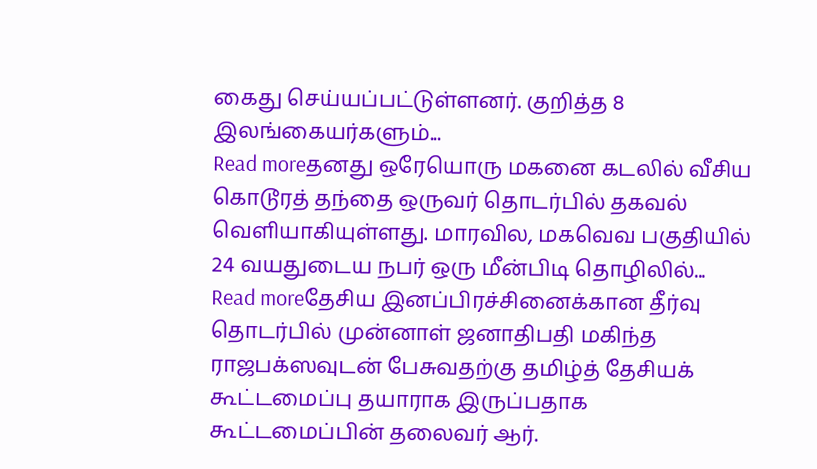கைது செய்யப்பட்டுள்ளனர். குறித்த 8 இலங்கையர்களும்...
Read moreதனது ஒரேயொரு மகனை கடலில் வீசிய கொடூரத் தந்தை ஒருவர் தொடர்பில் தகவல் வெளியாகியுள்ளது. மாரவில, மகவெவ பகுதியில் 24 வயதுடைய நபர் ஒரு மீன்பிடி தொழிலில்...
Read moreதேசிய இனப்பிரச்சினைக்கான தீர்வு தொடர்பில் முன்னாள் ஜனாதிபதி மகிந்த ராஜபக்ஸவுடன் பேசுவதற்கு தமிழ்த் தேசியக் கூட்டமைப்பு தயாராக இருப்பதாக கூட்டமைப்பின் தலைவர் ஆர்.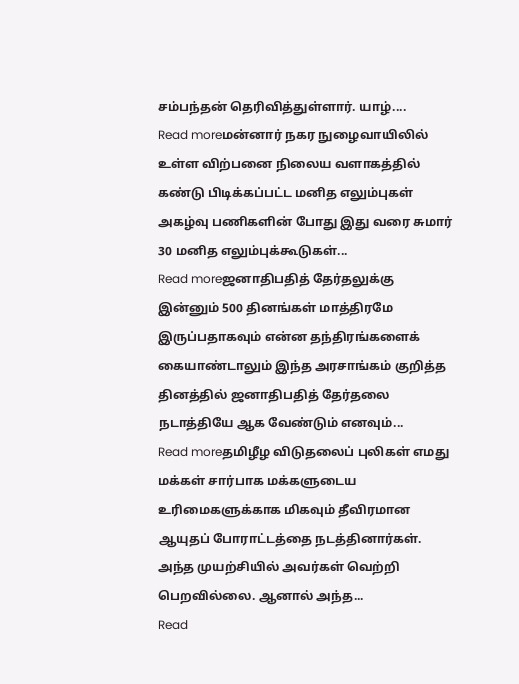சம்பந்தன் தெரிவித்துள்ளார். யாழ்....
Read moreமன்னார் நகர நுழைவாயிலில் உள்ள விற்பனை நிலைய வளாகத்தில் கண்டு பிடிக்கப்பட்ட மனித எலும்புகள் அகழ்வு பணிகளின் போது இது வரை சுமார் 30 மனித எலும்புக்கூடுகள்...
Read moreஜனாதிபதித் தேர்தலுக்கு இன்னும் 500 தினங்கள் மாத்திரமே இருப்பதாகவும் என்ன தந்திரங்களைக் கையாண்டாலும் இந்த அரசாங்கம் குறித்த தினத்தில் ஜனாதிபதித் தேர்தலை நடாத்தியே ஆக வேண்டும் எனவும்...
Read moreதமிழீழ விடுதலைப் புலிகள் எமது மக்கள் சார்பாக மக்களுடைய உரிமைகளுக்காக மிகவும் தீவிரமான ஆயுதப் போராட்டத்தை நடத்தினார்கள். அந்த முயற்சியில் அவர்கள் வெற்றி பெறவில்லை. ஆனால் அந்த...
Read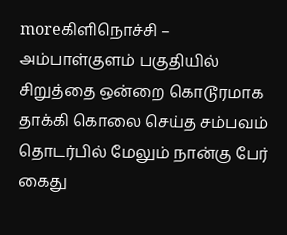moreகிளிநொச்சி – அம்பாள்குளம் பகுதியில் சிறுத்தை ஒன்றை கொடூரமாக தாக்கி கொலை செய்த சம்பவம் தொடர்பில் மேலும் நான்கு பேர் கைது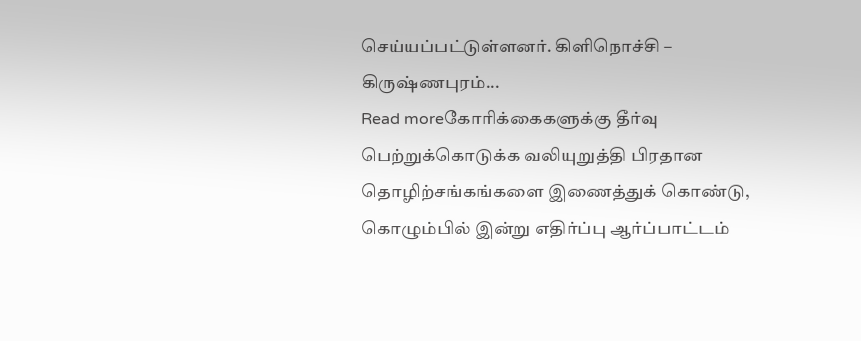செய்யப்பட்டுள்ளனர். கிளிநொச்சி – கிருஷ்ணபுரம்...
Read moreகோரிக்கைகளுக்கு தீர்வு பெற்றுக்கொடுக்க வலியுறுத்தி பிரதான தொழிற்சங்கங்களை இணைத்துக் கொண்டு, கொழும்பில் இன்று எதிர்ப்பு ஆர்ப்பாட்டம்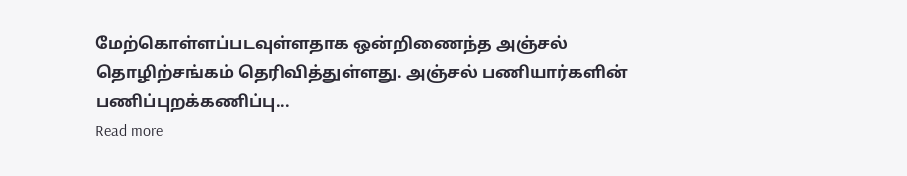மேற்கொள்ளப்படவுள்ளதாக ஒன்றிணைந்த அஞ்சல் தொழிற்சங்கம் தெரிவித்துள்ளது. அஞ்சல் பணியார்களின் பணிப்புறக்கணிப்பு...
Read more